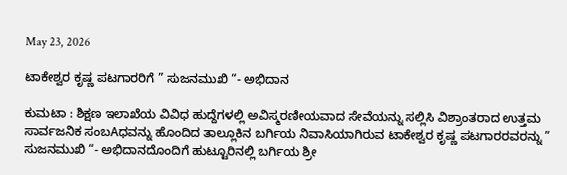May 23, 2026

ಟಾಕೇಶ್ವರ ಕೃಷ್ಣ ಪಟಗಾರರಿಗೆ ” ಸುಜನಮುಖಿ “- ಅಭಿದಾನ

ಕುಮಟಾ : ಶಿಕ್ಷಣ ಇಲಾಖೆಯ ವಿವಿಧ ಹುದ್ದೆಗಳಲ್ಲಿ ಅವಿಸ್ಮರಣೀಯವಾದ ಸೇವೆಯನ್ನು ಸಲ್ಲಿಸಿ ವಿಶ್ರಾಂತರಾದ ಉತ್ತಮ ಸಾರ್ವಜನಿಕ ಸಂಬAಧವನ್ನು ಹೊಂದಿದ ತಾಲ್ಲೂಕಿನ ಬರ್ಗಿಯ ನಿವಾಸಿಯಾಗಿರುವ ಟಾಕೇಶ್ವರ ಕೃಷ್ಣ ಪಟಗಾರರವರನ್ನು ” ಸುಜನಮುಖಿ “- ಅಭಿದಾನದೊಂದಿಗೆ ಹುಟ್ಟೂರಿನಲ್ಲಿ ಬರ್ಗಿಯ ಶ್ರೀ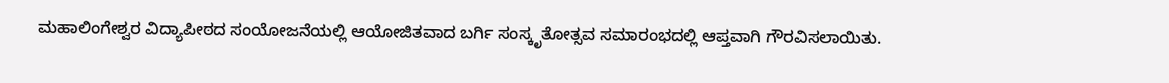ಮಹಾಲಿಂಗೇಶ್ವರ ವಿದ್ಯಾಪೀಠದ ಸಂಯೋಜನೆಯಲ್ಲಿ ಆಯೋಜಿತವಾದ ಬರ್ಗಿ ಸಂಸ್ಕೃತೋತ್ಸವ ಸಮಾರಂಭದಲ್ಲಿ ಆಪ್ತವಾಗಿ ಗೌರವಿಸಲಾಯಿತು.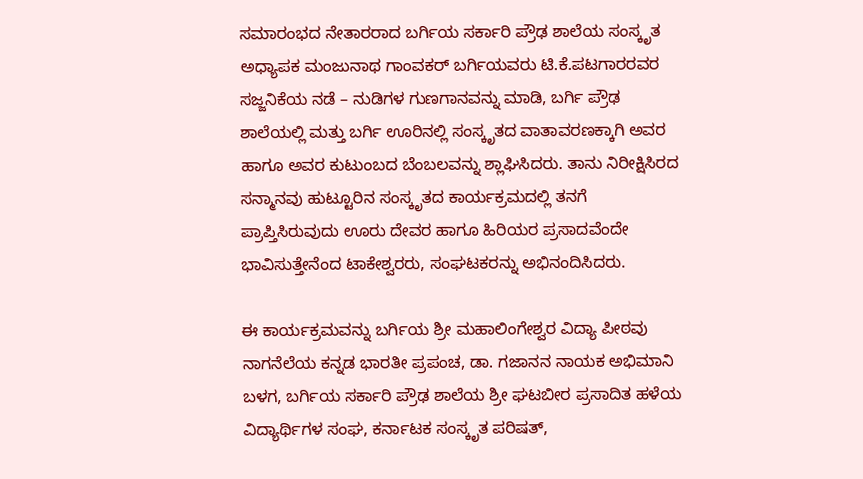ಸಮಾರಂಭದ ನೇತಾರರಾದ ಬರ್ಗಿಯ ಸರ್ಕಾರಿ ಪ್ರೌಢ ಶಾಲೆಯ ಸಂಸ್ಕೃತ ಅಧ್ಯಾಪಕ ಮಂಜುನಾಥ ಗಾಂವಕರ್ ಬರ್ಗಿಯವರು ಟಿ.ಕೆ.ಪಟಗಾರರವರ ಸಜ್ಜನಿಕೆಯ ನಡೆ – ನುಡಿಗಳ ಗುಣಗಾನವನ್ನು ಮಾಡಿ, ಬರ್ಗಿ ಪ್ರೌಢ ಶಾಲೆಯಲ್ಲಿ ಮತ್ತು ಬರ್ಗಿ ಊರಿನಲ್ಲಿ ಸಂಸ್ಕೃತದ ವಾತಾವರಣಕ್ಕಾಗಿ ಅವರ ಹಾಗೂ ಅವರ ಕುಟುಂಬದ ಬೆಂಬಲವನ್ನು ಶ್ಲಾಘಿಸಿದರು. ತಾನು ನಿರೀಕ್ಷಿಸಿರದ ಸನ್ಮಾನವು ಹುಟ್ಟೂರಿನ ಸಂಸ್ಕೃತದ ಕಾರ್ಯಕ್ರಮದಲ್ಲಿ ತನಗೆ ಪ್ರಾಪ್ತಿಸಿರುವುದು ಊರು ದೇವರ ಹಾಗೂ ಹಿರಿಯರ ಪ್ರಸಾದವೆಂದೇ ಭಾವಿಸುತ್ತೇನೆಂದ ಟಾಕೇಶ್ವರರು, ಸಂಘಟಕರನ್ನು ಅಭಿನಂದಿಸಿದರು.

ಈ ಕಾರ್ಯಕ್ರಮವನ್ನು ಬರ್ಗಿಯ ಶ್ರೀ ಮಹಾಲಿಂಗೇಶ್ವರ ವಿದ್ಯಾ ಪೀಠವು ನಾಗನೆಲೆಯ ಕನ್ನಡ ಭಾರತೀ ಪ್ರಪಂಚ, ಡಾ. ಗಜಾನನ ನಾಯಕ ಅಭಿಮಾನಿ ಬಳಗ, ಬರ್ಗಿಯ ಸರ್ಕಾರಿ ಪ್ರೌಢ ಶಾಲೆಯ ಶ್ರೀ ಘಟಬೀರ ಪ್ರಸಾದಿತ ಹಳೆಯ ವಿದ್ಯಾರ್ಥಿಗಳ ಸಂಘ, ಕರ್ನಾಟಕ ಸಂಸ್ಕೃತ ಪರಿಷತ್,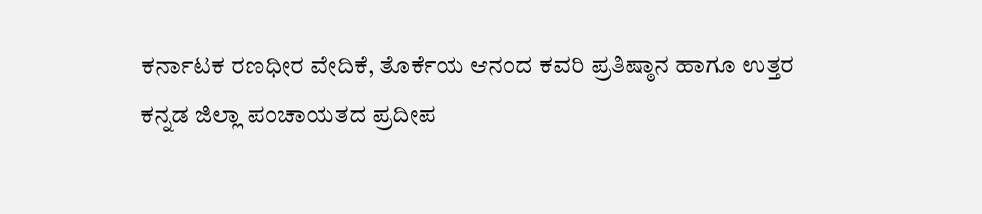ಕರ್ನಾಟಕ ರಣಧೀರ ವೇದಿಕೆ, ತೊರ್ಕೆಯ ಆನಂದ ಕವರಿ ಪ್ರತಿಷ್ಠಾನ ಹಾಗೂ ಉತ್ತರ ಕನ್ನಡ ಜಿಲ್ಲಾ ಪಂಚಾಯತದ ಪ್ರದೀಪ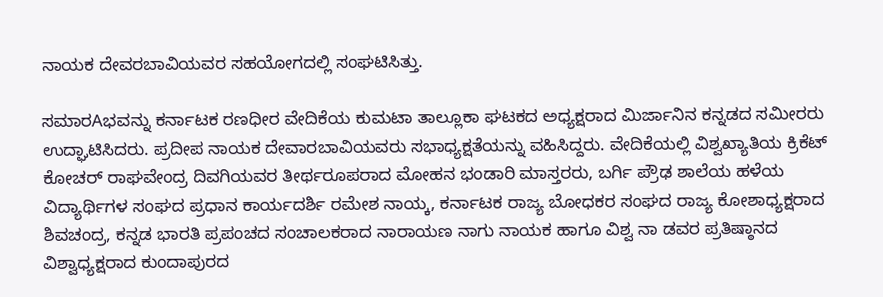ನಾಯಕ ದೇವರಬಾವಿಯವರ ಸಹಯೋಗದಲ್ಲಿ ಸಂಘಟಿಸಿತ್ತು.

ಸಮಾರAಭವನ್ನು ಕರ್ನಾಟಕ ರಣಧೀರ ವೇದಿಕೆಯ ಕುಮಟಾ ತಾಲ್ಲೂಕಾ ಘಟಕದ ಅಧ್ಯಕ್ಷರಾದ ಮಿರ್ಜಾನಿನ ಕನ್ನಡದ ಸಮೀರರು ಉದ್ಘಾಟಿಸಿದರು. ಪ್ರದೀಪ ನಾಯಕ ದೇವಾರಬಾವಿಯವರು ಸಭಾಧ್ಯಕ್ಷತೆಯನ್ನು ವಹಿಸಿದ್ದರು. ವೇದಿಕೆಯಲ್ಲಿ ವಿಶ್ವಖ್ಯಾತಿಯ ಕ್ರಿಕೆಟ್ ಕೋಚರ್ ರಾಘವೇಂದ್ರ ದಿವಗಿಯವರ ತೀರ್ಥರೂಪರಾದ ಮೋಹನ ಭಂಡಾರಿ ಮಾಸ್ತರರು, ಬರ್ಗಿ ಪ್ರೌಢ ಶಾಲೆಯ ಹಳೆಯ ವಿದ್ಯಾರ್ಥಿಗಳ ಸಂಘದ ಪ್ರಧಾನ ಕಾರ್ಯದರ್ಶಿ ರಮೇಶ ನಾಯ್ಕ, ಕರ್ನಾಟಕ ರಾಜ್ಯ ಬೋಧಕರ ಸಂಘದ ರಾಜ್ಯ ಕೋಶಾಧ್ಯಕ್ಷರಾದ ಶಿವಚಂದ್ರ, ಕನ್ನಡ ಭಾರತಿ ಪ್ರಪಂಚದ ಸಂಚಾಲಕರಾದ ನಾರಾಯಣ ನಾಗು ನಾಯಕ ಹಾಗೂ ವಿಶ್ವ ನಾ ಡವರ ಪ್ರತಿಷ್ಠಾನದ ವಿಶ್ವಾಧ್ಯಕ್ಷರಾದ ಕುಂದಾಪುರದ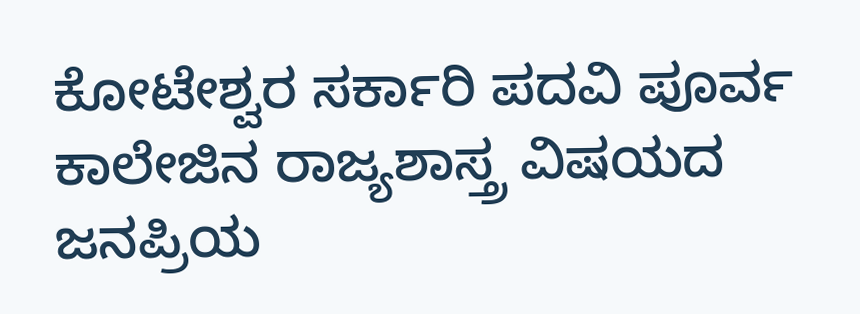ಕೋಟೇಶ್ವರ ಸರ್ಕಾರಿ ಪದವಿ ಪೂರ್ವ ಕಾಲೇಜಿನ ರಾಜ್ಯಶಾಸ್ತ್ರ ವಿಷಯದ ಜನಪ್ರಿಯ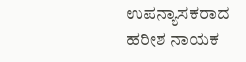ಉಪನ್ಯಾಸಕರಾದ ಹರೀಶ ನಾಯಕ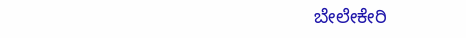ಬೇಲೇಕೇರಿ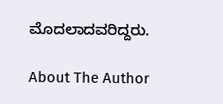ಮೊದಲಾದವರಿದ್ದರು.

About The Author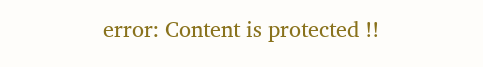error: Content is protected !!